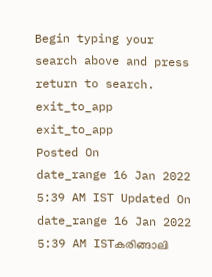Begin typing your search above and press return to search.
exit_to_app
exit_to_app
Posted On
date_range 16 Jan 2022 5:39 AM IST Updated On
date_range 16 Jan 2022 5:39 AM ISTകരിങ്ങാലി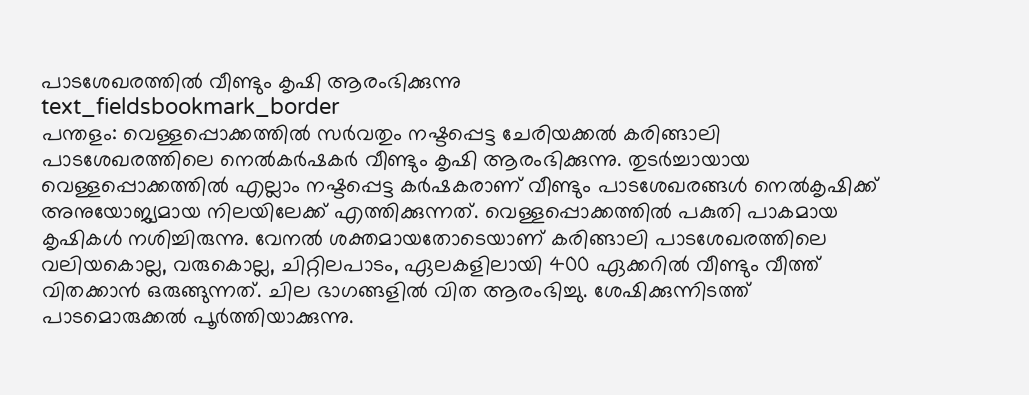പാടശേഖരത്തിൽ വീണ്ടും കൃഷി ആരംഭിക്കുന്നു
text_fieldsbookmark_border
പന്തളം: വെള്ളപ്പൊക്കത്തിൽ സർവതും നഷ്ടപ്പെട്ട ചേരിയക്കൽ കരിങ്ങാലി പാടശേഖരത്തിലെ നെൽകർഷകർ വീണ്ടും കൃഷി ആരംഭിക്കുന്നു. തുടർച്ചായായ വെള്ളപ്പൊക്കത്തിൽ എല്ലാം നഷ്ടപ്പെട്ട കർഷകരാണ് വീണ്ടും പാടശേഖരങ്ങൾ നെൽകൃഷിക്ക് അനുയോജ്യമായ നിലയിലേക്ക് എത്തിക്കുന്നത്. വെള്ളപ്പൊക്കത്തിൽ പകുതി പാകമായ കൃഷികൾ നശിച്ചിരുന്നു. വേനൽ ശക്തമായതോടെയാണ് കരിങ്ങാലി പാടശേഖരത്തിലെ വലിയകൊല്ല, വരുകൊല്ല, ചിറ്റിലപാടം, ഏലകളിലായി 400 ഏക്കറിൽ വീണ്ടും വീത്ത് വിതക്കാൻ ഒരുങ്ങുന്നത്. ചില ഭാഗങ്ങളിൽ വിത ആരംഭിച്ചു. ശേഷിക്കുന്നിടത്ത് പാടമൊരുക്കൽ പൂർത്തിയാക്കുന്നു.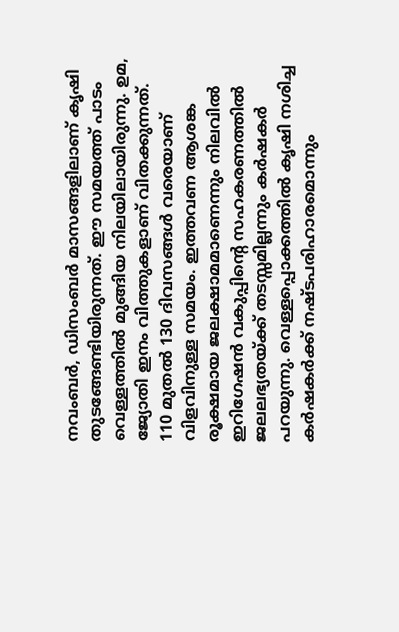നവംബർ, ഡിസംബർ മാസങ്ങളിലാണ് കൃഷി തുടങ്ങേണ്ടിയിരുന്നത്. ഈ സമയത്ത് പാടം വെള്ളത്തിൽ മുങ്ങിയ നിലയിലായിരുന്നു. ഉമ, ജ്യോതി ഇനം വിത്തുകളാണ് വിതക്കുന്നത്. 110 മുതൽ 130 ദിവസങ്ങൾ വരെയാണ് വിളവിനുള്ള സമയം. ഇത്തവണ ആശങ്ക രൂക്ഷമായ ജലക്ഷാമമാണെന്നും നിലവിൽ ഇറിഗേഷൻ വകുപ്പിന്റെ സഹകരണത്തിൽ ജലലഭ്യതയ്ക്ക് തടസ്സമില്ലന്നും കർഷകർ പറയുന്നു. വെള്ളപ്പൊക്കത്തിൽ കൃഷി നശിച്ച കർഷകർക്ക് നഷ്ടപരിഹാരമൊന്നും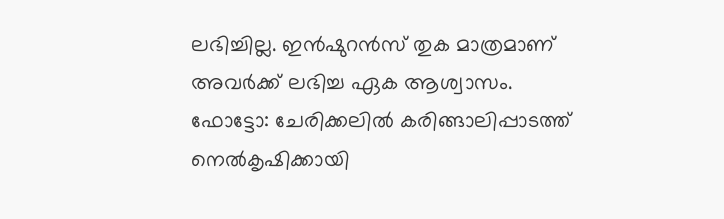ലഭിച്ചില്ല. ഇൻഷുറൻസ് തുക മാത്രമാണ് അവർക്ക് ലഭിച്ച ഏക ആശ്വാസം. ഫോട്ടോ: ചേരിക്കലിൽ കരിങ്ങാലിപ്പാടത്ത് നെൽകൃഷിക്കായി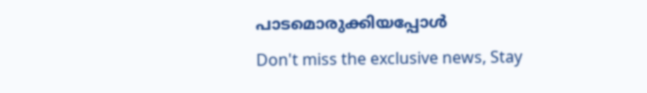പാടമൊരുക്കിയപ്പോൾ
Don't miss the exclusive news, Stay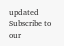updated
Subscribe to our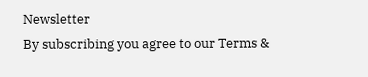Newsletter
By subscribing you agree to our Terms &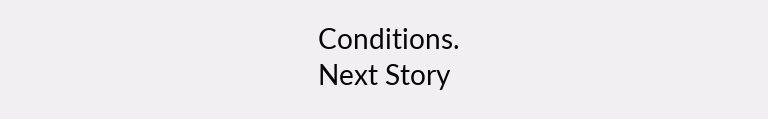Conditions.
Next Story